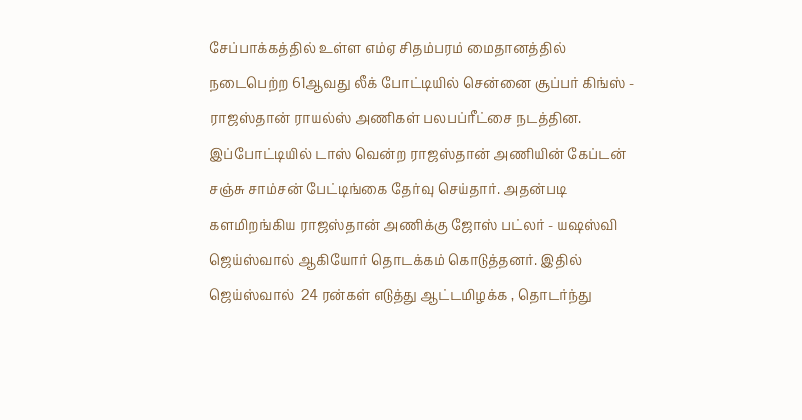சேப்பாக்கத்தில் உள்ள எம்ஏ சிதம்பரம் மைதானத்தில் நடைபெற்ற 61ஆவது லீக் போட்டியில் சென்னை சூப்பர் கிங்ஸ் - ராஜஸ்தான் ராயல்ஸ் அணிகள் பலபப்ரீட்சை நடத்தின. இப்போட்டியில் டாஸ் வென்ற ராஜஸ்தான் அணியின் கேப்டன் சஞ்சு சாம்சன் பேட்டிங்கை தேர்வு செய்தார். அதன்படி களமிறங்கிய ராஜஸ்தான் அணிக்கு ஜோஸ் பட்லர் - யஷஸ்வி ஜெய்ஸ்வால் ஆகியோர் தொடக்கம் கொடுத்தனர். இதில் ஜெய்ஸ்வால்  24 ரன்கள் எடுத்து ஆட்டமிழக்க , தொடர்ந்து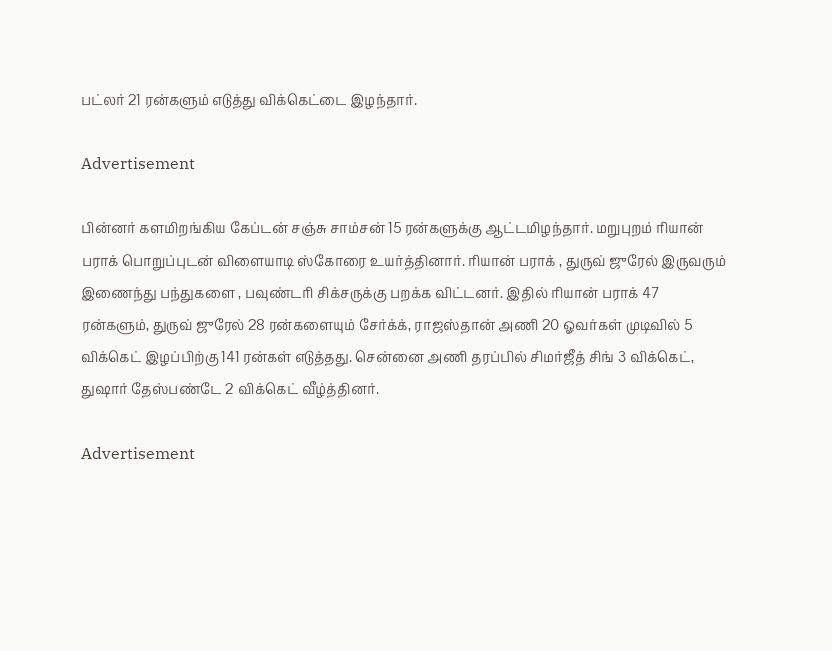பட்லர் 21 ரன்களும் எடுத்து விக்கெட்டை இழந்தார்.

Advertisement

பின்னர் களமிறங்கிய கேப்டன் சஞ்சு சாம்சன் 15 ரன்களுக்கு ஆட்டமிழந்தார். மறுபுறம் ரியான் பராக் பொறுப்புடன் விளையாடி ஸ்கோரை உயர்த்தினார். ரியான் பராக் , துருவ் ஜுரேல் இருவரும் இணைந்து பந்துகளை , பவுண்டரி சிக்சருக்கு பறக்க விட்டனர். இதில் ரியான் பராக் 47 ரன்களும், துருவ் ஜுரேல் 28 ரன்களையும் சேர்க்க், ராஜஸ்தான் அணி 20 ஓவர்கள் முடிவில் 5 விக்கெட் இழப்பிற்கு 141 ரன்கள் எடுத்தது. சென்னை அணி தரப்பில் சிமர்ஜீத் சிங் 3 விக்கெட், துஷார் தேஸ்பண்டே 2 விக்கெட் வீழ்த்தினர்.

Advertisement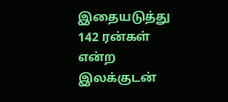இதையடுத்து 142 ரன்கள் என்ற இலக்குடன்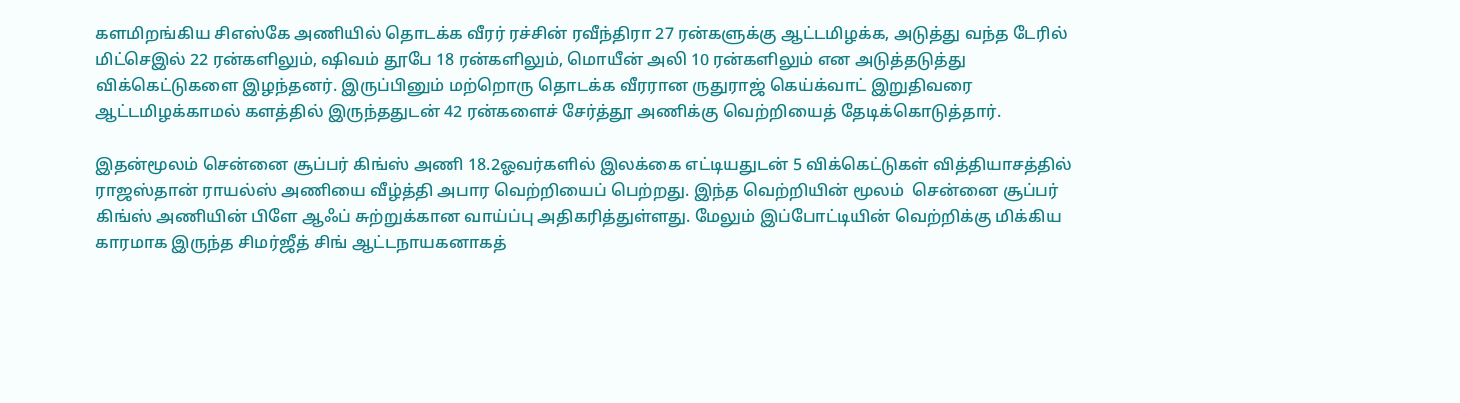களமிறங்கிய சிஎஸ்கே அணியில் தொடக்க வீரர் ரச்சின் ரவீந்திரா 27 ரன்களுக்கு ஆட்டமிழக்க, அடுத்து வந்த டேரில் மிட்செஇல் 22 ரன்களிலும், ஷிவம் தூபே 18 ரன்களிலும், மொயீன் அலி 10 ரன்களிலும் என அடுத்தடுத்து விக்கெட்டுகளை இழந்தனர். இருப்பினும் மற்றொரு தொடக்க வீரரான ருதுராஜ் கெய்க்வாட் இறுதிவரை ஆட்டமிழக்காமல் களத்தில் இருந்ததுடன் 42 ரன்களைச் சேர்த்தூ அணிக்கு வெற்றியைத் தேடிக்கொடுத்தார்.

இதன்மூலம் சென்னை சூப்பர் கிங்ஸ் அணி 18.2ஓவர்களில் இலக்கை எட்டியதுடன் 5 விக்கெட்டுகள் வித்தியாசத்தில் ராஜஸ்தான் ராயல்ஸ் அணியை வீழ்த்தி அபார வெற்றியைப் பெற்றது. இந்த வெற்றியின் மூலம்  சென்னை சூப்பர் கிங்ஸ் அணியின் பிளே ஆஃப் சுற்றுக்கான வாய்ப்பு அதிகரித்துள்ளது. மேலும் இப்போட்டியின் வெற்றிக்கு மிக்கிய காரமாக இருந்த சிமர்ஜீத் சிங் ஆட்டநாயகனாகத்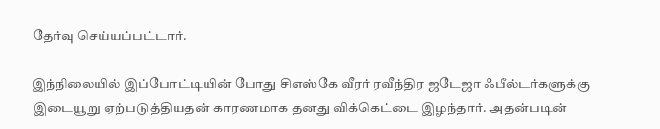தேர்வு செய்யப்பட்டார்.

இந்நிலையில் இப்போட்டியின் போது சிஎஸ்கே வீரர் ரவீந்திர ஜடேஜா ஃபீல்டர்களுக்கு இடையூறு ஏற்படுத்தியதன் காரணமாக தனது விக்கெட்டை இழந்தார். அதன்படின்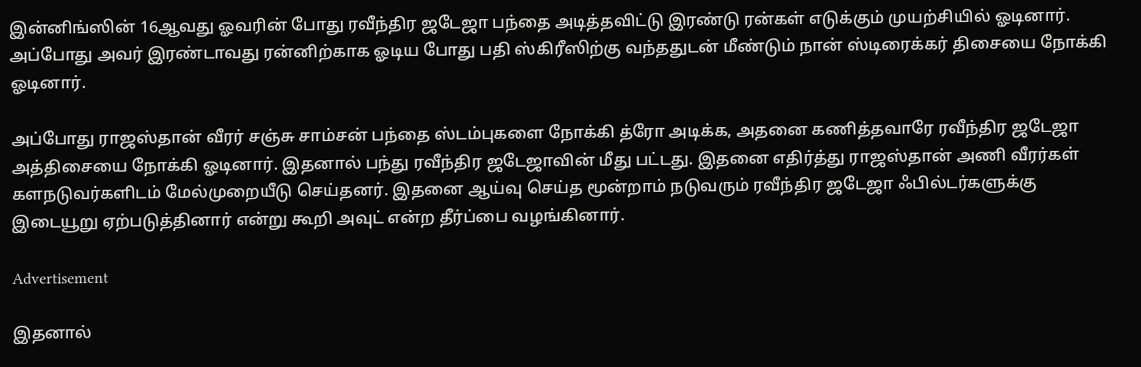இன்னிங்ஸின் 16ஆவது ஓவரின் போது ரவீந்திர ஜடேஜா பந்தை அடித்தவிட்டு இரண்டு ரன்கள் எடுக்கும் முயற்சியில் ஓடினார். அப்போது அவர் இரண்டாவது ரன்னிற்காக ஓடிய போது பதி ஸ்கிரீஸிற்கு வந்ததுடன் மீண்டும் நான் ஸ்டிரைக்கர் திசையை நோக்கி ஓடினார்.

அப்போது ராஜஸ்தான் வீரர் சஞ்சு சாம்சன் பந்தை ஸ்டம்புகளை நோக்கி த்ரோ அடிக்க, அதனை கணித்தவாரே ரவீந்திர ஜடேஜா அத்திசையை நோக்கி ஓடினார். இதனால் பந்து ரவீந்திர ஜடேஜாவின் மீது பட்டது. இதனை எதிர்த்து ராஜஸ்தான் அணி வீரர்கள் களநடுவர்களிடம் மேல்முறையீடு செய்தனர். இதனை ஆய்வு செய்த மூன்றாம் நடுவரும் ரவீந்திர ஜடேஜா ஃபில்டர்களுக்கு இடையூறு ஏற்படுத்தினார் என்று கூறி அவுட் என்ற தீர்ப்பை வழங்கினார்.

Advertisement

இதனால்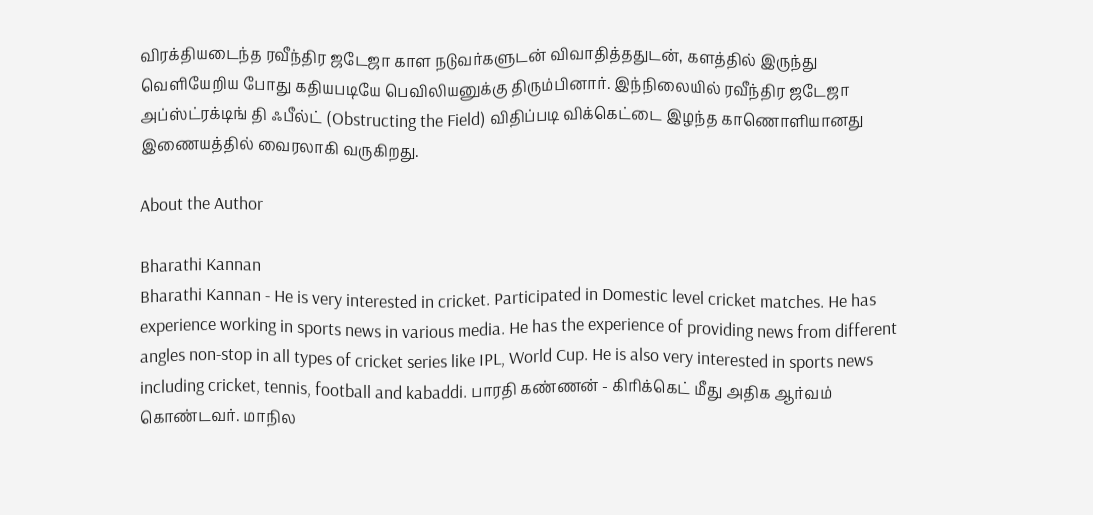விரக்தியடைந்த ரவீந்திர ஜடேஜா காள நடுவர்களுடன் விவாதித்ததுடன், களத்தில் இருந்து வெளியேறிய போது கதியபடியே பெவிலியனுக்கு திரும்பினார். இந்நிலையில் ரவீந்திர ஜடேஜா அப்ஸ்ட்ரக்டிங் தி ஃபீல்ட் (Obstructing the Field) விதிப்படி விக்கெட்டை இழந்த காணொளியானது இணையத்தில் வைரலாகி வருகிறது.

About the Author

Bharathi Kannan
Bharathi Kannan - He is very interested in cricket. Participated in Domestic level cricket matches. He has experience working in sports news in various media. He has the experience of providing news from different angles non-stop in all types of cricket series like IPL, World Cup. He is also very interested in sports news including cricket, tennis, football and kabaddi. பாரதி கண்ணன் - கிரிக்கெட் மீது அதிக ஆர்வம் கொண்டவர். மாநில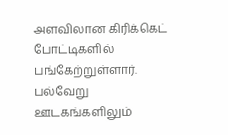அளவிலான கிரிக்கெட் போட்டிகளில் பங்கேற்றுள்ளார். பல்வேறு ஊடகங்களிலும்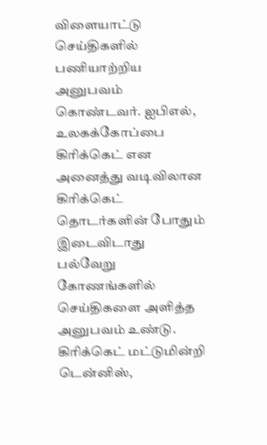விளையாட்டு செய்திகளில் பணியாற்றிய அனுபவம் கொண்டவர். ஐபிஎல், உலகக்கோப்பை கிரிக்கெட் என அனைத்து வடிவிலான கிரிக்கெட் தொடர்களின் போதும் இடைவிடாது பல்வேறு கோணங்களில் செய்திகளை அளித்த அனுபவம் உண்டு. கிரிக்கெட் மட்டுமின்றி டென்னிஸ்,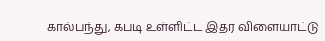கால்பந்து, கபடி உள்ளிட்ட இதர விளையாட்டு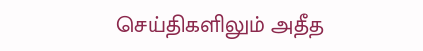செய்திகளிலும் அதீத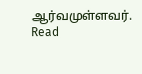ஆர்வமுள்ளவர். Read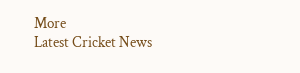More
Latest Cricket News